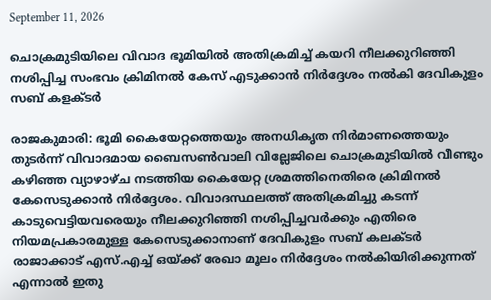September 11, 2026

ചൊക്രമുടിയിലെ വിവാദ ഭൂമിയിൽ അതിക്രമിച്ച് കയറി നീലക്കുറിഞ്ഞി നശിപ്പിച്ച സംഭവം ക്രിമിനൽ കേസ് എടുക്കാൻ നിർദ്ദേശം നൽകി ദേവികുളം സബ് കളക്ടർ

രാജകുമാരി: ഭൂമി കൈയേറ്റത്തെയും അനധികൃത നിർമാണത്തെയും തുടർന്ന് വിവാദമായ ബൈസൺവാലി വില്ലേജിലെ ചൊക്രമുടിയിൽ വീണ്ടും കഴിഞ്ഞ വ്യാഴാഴ്‌ച നടത്തിയ കൈയേറ്റ ശ്രമത്തിനെതിരെ ക്രിമിനൽ കേസെടുക്കാൻ നിർദ്ദേശം. വിവാദസ്ഥലത്ത് അതിക്രമിച്ചു കടന്ന് കാടുവെട്ടിയവരെയും നീലക്കുറിഞ്ഞി നശിപ്പിച്ചവർക്കും എതിരെ നിയമപ്രകാരമുള്ള കേസെടുക്കാനാണ് ദേവികുളം സബ് കലക്ടർ രാജാക്കാട് എസ്.എച്ച് ഒയ്ക്ക് രേഖാ മൂലം നിർദ്ദേശം നൽകിയിരിക്കുന്നത്
എന്നാൽ ഇതു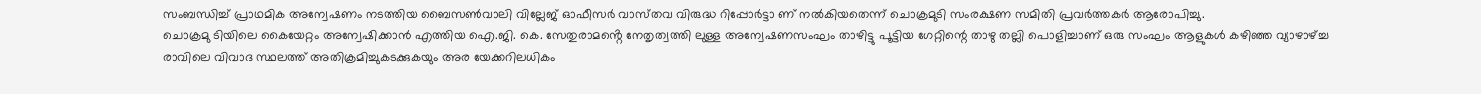സംബന്ധിച്ച് പ്രാഥമിക അന്വേഷണം നടത്തിയ ബൈസൺവാലി വില്ലേജ് ഓഫീസർ വാസ്‌തവ വിരുദ്ധ റിപ്പോർട്ടാ ണ് നൽകിയതെന്ന് ചൊക്രമുടി സംരക്ഷണ സമിതി പ്രവർത്തകർ ആരോപിച്ചു.
ചൊക്രമു ടിയിലെ കൈയേറ്റം അന്വേഷിക്കാൻ എത്തിയ ഐ.ജി. കെ. സേതുരാമൻ്റെ നേതൃത്വത്തി ലുള്ള അന്വേഷണസംഘം താഴിട്ടു പൂട്ടിയ ഗേറ്റിന്റെ താഴു തല്ലി പൊളിച്ചാണ് ഒരു സംഘം ആളുകൾ കഴിഞ്ഞ വ്യാഴാഴ്ച്ച രാവിലെ വിവാദ സ്ഥലത്ത് അതിക്രമിച്ചുകടക്കുകയും അര യേക്കറിലധികം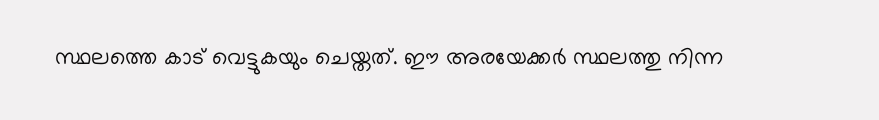സ്ഥലത്തെ കാട് വെട്ടുകയും ചെയ്ത‌ത്. ഈ അരയേക്കർ സ്ഥലത്തു നിന്ന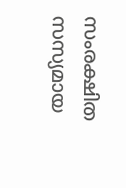സംരക്ഷിത സസ്യമായ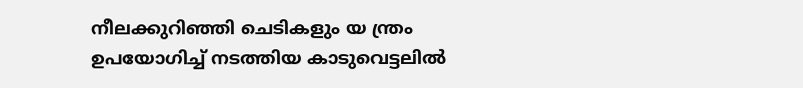നീലക്കുറിഞ്ഞി ചെടികളും യ ന്ത്രം ഉപയോഗിച്ച് നടത്തിയ കാടുവെട്ടലിൽ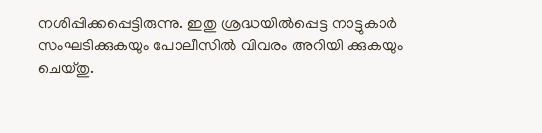നശിപ്പിക്കപ്പെട്ടിരുന്നു. ഇതു ശ്രദ്ധയിൽപ്പെട്ട നാട്ടുകാർ സംഘടിക്കുകയും പോലീസിൽ വിവരം അറിയി ക്കുകയും ചെയ്തു.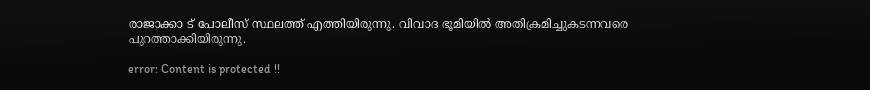രാജാക്കാ ട് പോലീസ് സ്ഥലത്ത് എത്തിയിരുന്നു. വിവാദ ഭൂമിയിൽ അതിക്രമിച്ചുകടന്നവരെ പുറത്താക്കിയിരുന്നു.

error: Content is protected !!